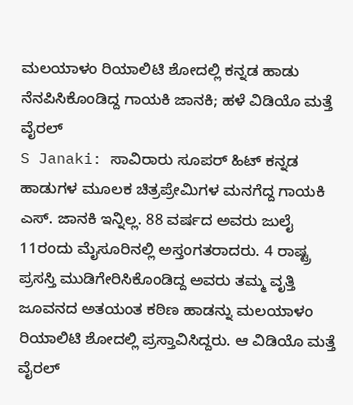ಮಲಯಾಳಂ ರಿಯಾಲಿಟಿ ಶೋದಲ್ಲಿ ಕನ್ನಡ ಹಾಡು ನೆನಪಿಸಿಕೊಂಡಿದ್ದ ಗಾಯಕಿ ಜಾನಕಿ; ಹಳೆ ವಿಡಿಯೊ ಮತ್ತೆ ವೈರಲ್
S Janaki: ಸಾವಿರಾರು ಸೂಪರ್ ಹಿಟ್ ಕನ್ನಡ ಹಾಡುಗಳ ಮೂಲಕ ಚಿತ್ರಪ್ರೇಮಿಗಳ ಮನಗೆದ್ದ ಗಾಯಕಿ ಎಸ್. ಜಾನಕಿ ಇನ್ನಿಲ್ಲ. 88 ವರ್ಷದ ಅವರು ಜುಲೈ 11ರಂದು ಮೈಸೂರಿನಲ್ಲಿ ಅಸ್ತಂಗತರಾದರು. 4 ರಾಷ್ಟ್ರ ಪ್ರಸಸ್ತಿ ಮುಡಿಗೇರಿಸಿಕೊಂಡಿದ್ದ ಅವರು ತಮ್ಮ ವೃತ್ತಿ ಜೂವನದ ಅತಯಂತ ಕಠಿಣ ಹಾಡನ್ನು ಮಲಯಾಳಂ ರಿಯಾಲಿಟಿ ಶೋದಲ್ಲಿ ಪ್ರಸ್ತಾವಿಸಿದ್ದರು. ಆ ವಿಡಿಯೊ ಮತ್ತೆ ವೈರಲ್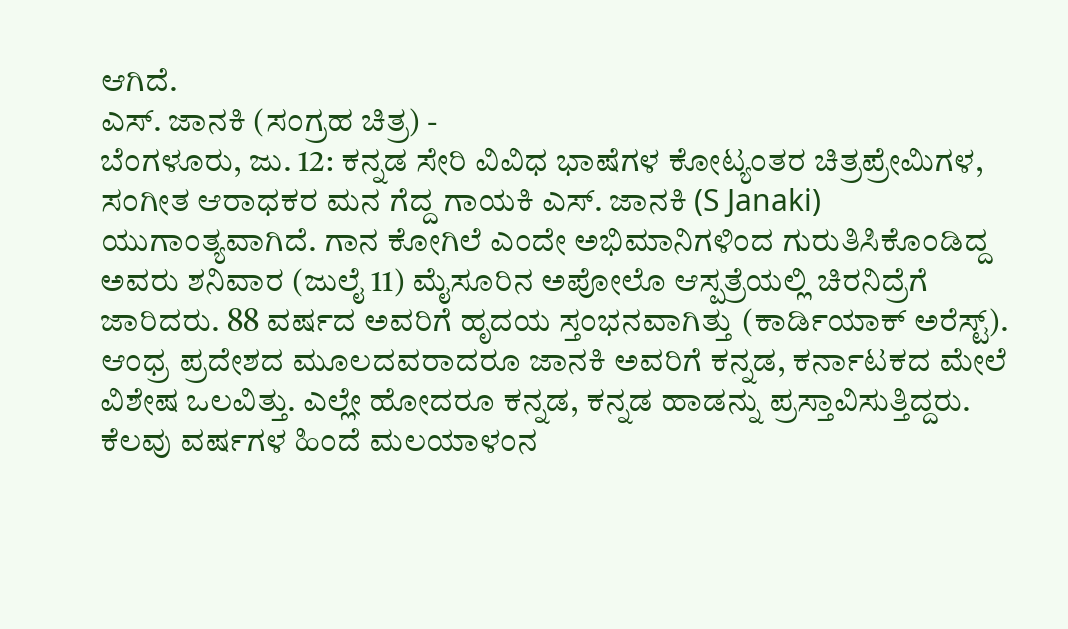ಆಗಿದೆ.
ಎಸ್. ಜಾನಕಿ (ಸಂಗ್ರಹ ಚಿತ್ರ) -
ಬೆಂಗಳೂರು, ಜು. 12: ಕನ್ನಡ ಸೇರಿ ವಿವಿಧ ಭಾಷೆಗಳ ಕೋಟ್ಯಂತರ ಚಿತ್ರಪ್ರೇಮಿಗಳ, ಸಂಗೀತ ಆರಾಧಕರ ಮನ ಗೆದ್ದ ಗಾಯಕಿ ಎಸ್. ಜಾನಕಿ (S Janaki) ಯುಗಾಂತ್ಯವಾಗಿದೆ. ಗಾನ ಕೋಗಿಲೆ ಎಂದೇ ಅಭಿಮಾನಿಗಳಿಂದ ಗುರುತಿಸಿಕೊಂಡಿದ್ದ ಅವರು ಶನಿವಾರ (ಜುಲೈ 11) ಮೈಸೂರಿನ ಅಪೋಲೊ ಆಸ್ಪತ್ರೆಯಲ್ಲಿ ಚಿರನಿದ್ರೆಗೆ ಜಾರಿದರು. 88 ವರ್ಷದ ಅವರಿಗೆ ಹೃದಯ ಸ್ತಂಭನವಾಗಿತ್ತು (ಕಾರ್ಡಿಯಾಕ್ ಅರೆಸ್ಟ್). ಆಂಧ್ರ ಪ್ರದೇಶದ ಮೂಲದವರಾದರೂ ಜಾನಕಿ ಅವರಿಗೆ ಕನ್ನಡ, ಕರ್ನಾಟಕದ ಮೇಲೆ ವಿಶೇಷ ಒಲವಿತ್ತು. ಎಲ್ಲೇ ಹೋದರೂ ಕನ್ನಡ, ಕನ್ನಡ ಹಾಡನ್ನು ಪ್ರಸ್ತಾವಿಸುತ್ತಿದ್ದರು. ಕೆಲವು ವರ್ಷಗಳ ಹಿಂದೆ ಮಲಯಾಳಂನ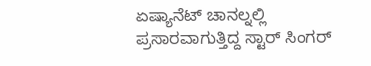ಏಷ್ಯಾನೆಟ್ ಚಾನಲ್ನಲ್ಲಿ ಪ್ರಸಾರವಾಗುತ್ತಿದ್ದ ಸ್ಟಾರ್ ಸಿಂಗರ್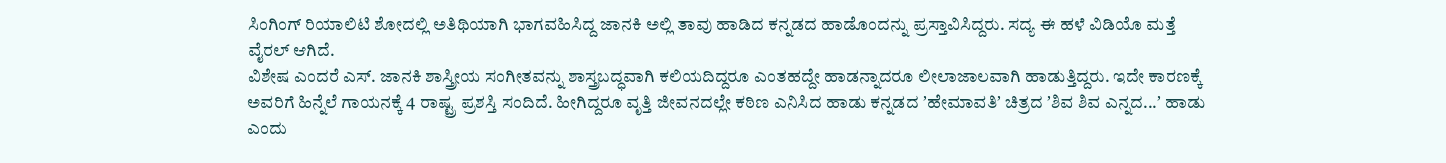ಸಿಂಗಿಂಗ್ ರಿಯಾಲಿಟಿ ಶೋದಲ್ಲಿ ಅತಿಥಿಯಾಗಿ ಭಾಗವಹಿಸಿದ್ದ ಜಾನಕಿ ಅಲ್ಲಿ ತಾವು ಹಾಡಿದ ಕನ್ನಡದ ಹಾಡೊಂದನ್ನು ಪ್ರಸ್ತಾವಿಸಿದ್ದರು. ಸದ್ಯ ಈ ಹಳೆ ವಿಡಿಯೊ ಮತ್ತೆ ವೈರಲ್ ಆಗಿದೆ.
ವಿಶೇಷ ಎಂದರೆ ಎಸ್. ಜಾನಕಿ ಶಾಸ್ತ್ರೀಯ ಸಂಗೀತವನ್ನು ಶಾಸ್ತ್ರಬದ್ಧವಾಗಿ ಕಲಿಯದಿದ್ದರೂ ಎಂತಹದ್ದೇ ಹಾಡನ್ನಾದರೂ ಲೀಲಾಜಾಲವಾಗಿ ಹಾಡುತ್ತಿದ್ದರು. ಇದೇ ಕಾರಣಕ್ಕೆ ಅವರಿಗೆ ಹಿನ್ನೆಲೆ ಗಾಯನಕ್ಕೆ 4 ರಾಷ್ಟ್ರ ಪ್ರಶಸ್ತಿ ಸಂದಿದೆ. ಹೀಗಿದ್ದರೂ ವೃತ್ತಿ ಜೀವನದಲ್ಲೇ ಕಠಿಣ ಎನಿಸಿದ ಹಾಡು ಕನ್ನಡದ ʼಹೇಮಾವತಿʼ ಚಿತ್ರದ ʼಶಿವ ಶಿವ ಎನ್ನದ...ʼ ಹಾಡು ಎಂದು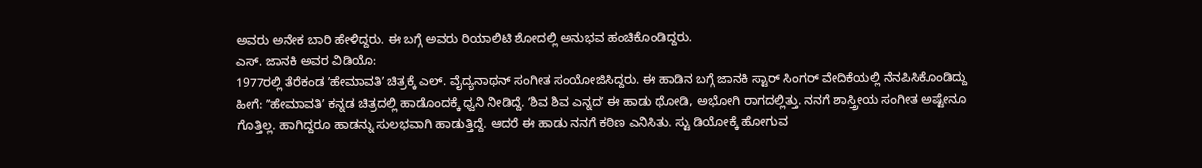ಅವರು ಅನೇಕ ಬಾರಿ ಹೇಳಿದ್ದರು. ಈ ಬಗ್ಗೆ ಅವರು ರಿಯಾಲಿಟಿ ಶೋದಲ್ಲಿ ಅನುಭವ ಹಂಚಿಕೊಂಡಿದ್ದರು.
ಎಸ್. ಜಾನಕಿ ಅವರ ವಿಡಿಯೊ:
1977ರಲ್ಲಿ ತೆರೆಕಂಡ ʼಹೇಮಾವತಿʼ ಚಿತ್ರಕ್ಕೆ ಎಲ್. ವೈದ್ಯನಾಥನ್ ಸಂಗೀತ ಸಂಯೋಜಿಸಿದ್ದರು. ಈ ಹಾಡಿನ ಬಗ್ಗೆ ಜಾನಕಿ ಸ್ಟಾರ್ ಸಿಂಗರ್ ವೇದಿಕೆಯಲ್ಲಿ ನೆನಪಿಸಿಕೊಂಡಿದ್ದು ಹೀಗೆ: ʼʼಹೇಮಾವತಿʼ ಕನ್ನಡ ಚಿತ್ರದಲ್ಲಿ ಹಾಡೊಂದಕ್ಕೆ ಧ್ವನಿ ನೀಡಿದ್ದೆ. ʼಶಿವ ಶಿವ ಎನ್ನದʼ ಈ ಹಾಡು ಥೋಡಿ, ಅಭೋಗಿ ರಾಗದಲ್ಲಿತ್ತು. ನನಗೆ ಶಾಸ್ತ್ರೀಯ ಸಂಗೀತ ಅಷ್ಟೇನೂ ಗೊತ್ತಿಲ್ಲ. ಹಾಗಿದ್ದರೂ ಹಾಡನ್ನು ಸುಲಭವಾಗಿ ಹಾಡುತ್ತಿದ್ದೆ. ಆದರೆ ಈ ಹಾಡು ನನಗೆ ಕಠಿಣ ಎನಿಸಿತು. ಸ್ಟು ಡಿಯೋಕ್ಕೆ ಹೋಗುವ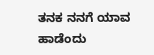ತನಕ ನನಗೆ ಯಾವ ಹಾಡೆಂದು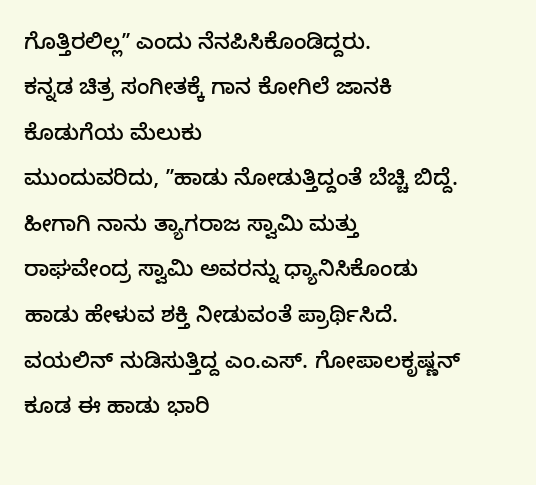ಗೊತ್ತಿರಲಿಲ್ಲʼʼ ಎಂದು ನೆನಪಿಸಿಕೊಂಡಿದ್ದರು.
ಕನ್ನಡ ಚಿತ್ರ ಸಂಗೀತಕ್ಕೆ ಗಾನ ಕೋಗಿಲೆ ಜಾನಕಿ ಕೊಡುಗೆಯ ಮೆಲುಕು
ಮುಂದುವರಿದು, ʼʼಹಾಡು ನೋಡುತ್ತಿದ್ದಂತೆ ಬೆಚ್ಚಿ ಬಿದ್ದೆ. ಹೀಗಾಗಿ ನಾನು ತ್ಯಾಗರಾಜ ಸ್ವಾಮಿ ಮತ್ತು ರಾಘವೇಂದ್ರ ಸ್ವಾಮಿ ಅವರನ್ನು ಧ್ಯಾನಿಸಿಕೊಂಡು ಹಾಡು ಹೇಳುವ ಶಕ್ತಿ ನೀಡುವಂತೆ ಪ್ರಾರ್ಥಿಸಿದೆ. ವಯಲಿನ್ ನುಡಿಸುತ್ತಿದ್ದ ಎಂ.ಎಸ್. ಗೋಪಾಲಕೃಷ್ಣನ್ ಕೂಡ ಈ ಹಾಡು ಭಾರಿ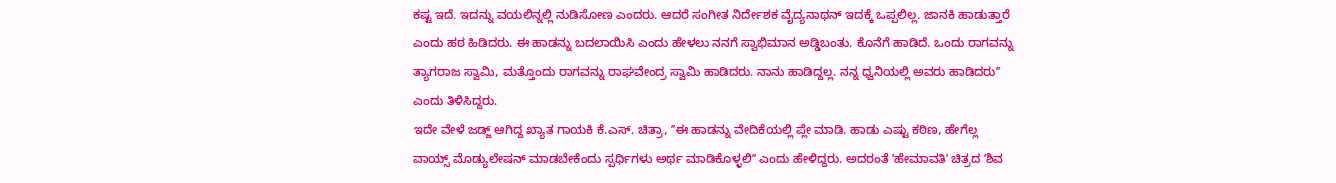ಕಷ್ಟ ಇದೆ. ಇದನ್ನು ವಯಲಿನ್ನಲ್ಲಿ ನುಡಿಸೋಣ ಎಂದರು. ಆದರೆ ಸಂಗೀತ ನಿರ್ದೇಶಕ ವೈದ್ಯನಾಥನ್ ಇದಕ್ಕೆ ಒಪ್ಪಲಿಲ್ಲ. ಜಾನಕಿ ಹಾಡುತ್ತಾರೆ ಎಂದು ಹಠ ಹಿಡಿದರು. ಈ ಹಾಡನ್ನು ಬದಲಾಯಿಸಿ ಎಂದು ಹೇಳಲು ನನಗೆ ಸ್ವಾಭಿಮಾನ ಅಡ್ಡಿಬಂತು. ಕೊನೆಗೆ ಹಾಡಿದೆ. ಒಂದು ರಾಗವನ್ನು ತ್ಯಾಗರಾಜ ಸ್ವಾಮಿ, ಮತ್ತೊಂದು ರಾಗವನ್ನು ರಾಘವೇಂದ್ರ ಸ್ವಾಮಿ ಹಾಡಿದರು. ನಾನು ಹಾಡಿದ್ದಲ್ಲ. ನನ್ನ ಧ್ವನಿಯಲ್ಲಿ ಅವರು ಹಾಡಿದರುʼʼ ಎಂದು ತಿಳಿಸಿದ್ದರು.
ಇದೇ ವೇಳೆ ಜಡ್ಜ್ ಆಗಿದ್ದ ಖ್ಯಾತ ಗಾಯಕಿ ಕೆ.ಎಸ್. ಚಿತ್ರಾ, ʼʼಈ ಹಾಡನ್ನು ವೇದಿಕೆಯಲ್ಲಿ ಪ್ಲೇ ಮಾಡಿ. ಹಾಡು ಎಷ್ಟು ಕಠಿಣ, ಹೇಗೆಲ್ಲ ವಾಯ್ಸ್ ಮೊಡ್ಯುಲೇಷನ್ ಮಾಡಬೇಕೆಂದು ಸ್ಪರ್ಧಿಗಳು ಅರ್ಥ ಮಾಡಿಕೊಳ್ಳಲಿʼʼ ಎಂದು ಹೇಳಿದ್ದರು. ಅದರಂತೆ ʼಹೇಮಾವತಿʼ ಚಿತ್ರದ ʼಶಿವ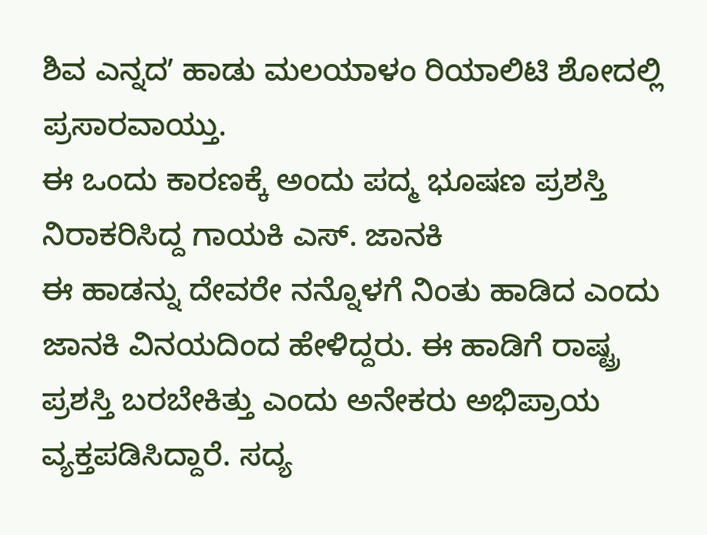ಶಿವ ಎನ್ನದʼ ಹಾಡು ಮಲಯಾಳಂ ರಿಯಾಲಿಟಿ ಶೋದಲ್ಲಿ ಪ್ರಸಾರವಾಯ್ತು.
ಈ ಒಂದು ಕಾರಣಕ್ಕೆ ಅಂದು ಪದ್ಮ ಭೂಷಣ ಪ್ರಶಸ್ತಿ ನಿರಾಕರಿಸಿದ್ದ ಗಾಯಕಿ ಎಸ್. ಜಾನಕಿ
ಈ ಹಾಡನ್ನು ದೇವರೇ ನನ್ನೊಳಗೆ ನಿಂತು ಹಾಡಿದ ಎಂದು ಜಾನಕಿ ವಿನಯದಿಂದ ಹೇಳಿದ್ದರು. ಈ ಹಾಡಿಗೆ ರಾಷ್ಟ್ರ ಪ್ರಶಸ್ತಿ ಬರಬೇಕಿತ್ತು ಎಂದು ಅನೇಕರು ಅಭಿಪ್ರಾಯ ವ್ಯಕ್ತಪಡಿಸಿದ್ದಾರೆ. ಸದ್ಯ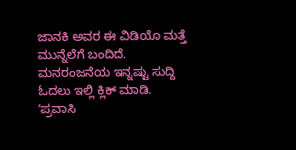ಜಾನಕಿ ಅವರ ಈ ವಿಡಿಯೊ ಮತ್ತೆ ಮುನ್ನೆಲೆಗೆ ಬಂದಿದೆ.
ಮನರಂಜನೆಯ ಇನ್ನಷ್ಟು ಸುದ್ದಿ ಓದಲು ಇಲ್ಲಿ ಕ್ಲಿಕ್ ಮಾಡಿ.
ʼಪ್ರವಾಸಿ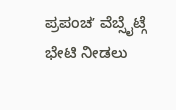ಪ್ರಪಂಚʼ ವೆಬ್ಸೈಟ್ಗೆ ಭೇಟಿ ನೀಡಲು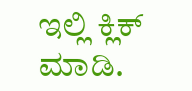ಇಲ್ಲಿ ಕ್ಲಿಕ್ ಮಾಡಿ.